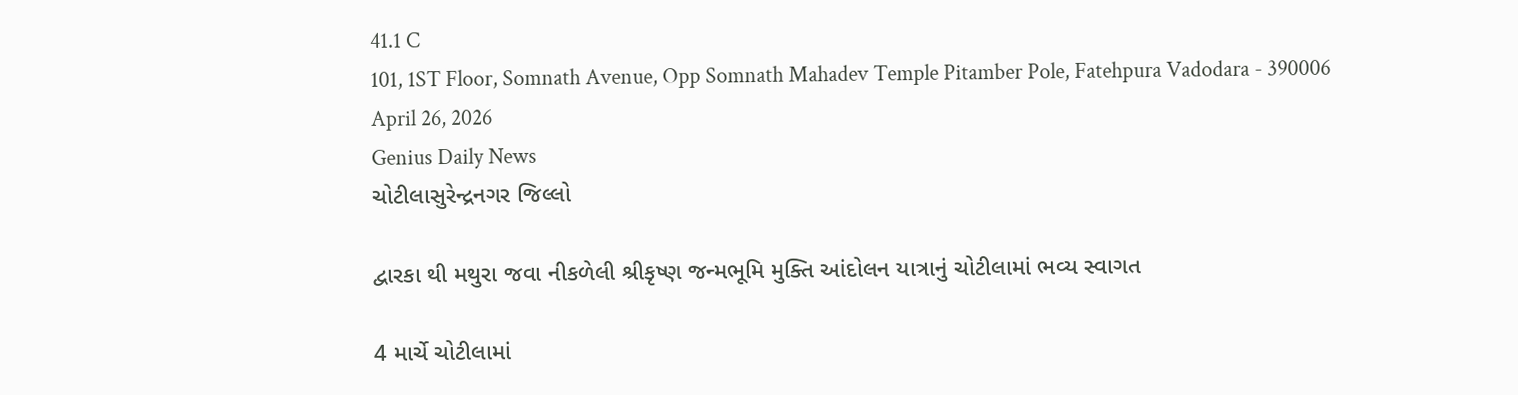41.1 C
101, 1ST Floor, Somnath Avenue, Opp Somnath Mahadev Temple Pitamber Pole, Fatehpura Vadodara - 390006
April 26, 2026
Genius Daily News
ચોટીલાસુરેન્દ્રનગર જિલ્લો

દ્વારકા થી મથુરા જવા નીકળેલી શ્રીકૃષ્ણ જન્મભૂમિ મુક્તિ આંદોલન યાત્રાનું ચોટીલામાં ભવ્ય સ્વાગત

4 માર્ચે ચોટીલામાં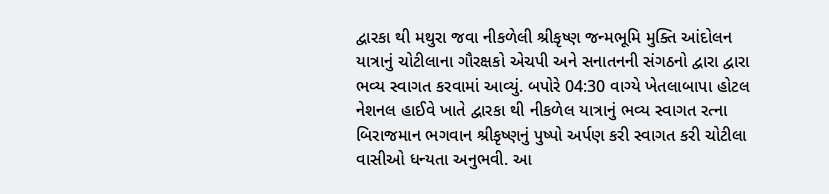દ્વારકા થી મથુરા જવા નીકળેલી શ્રીકૃષ્ણ જન્મભૂમિ મુક્તિ આંદોલન યાત્રાનું ચોટીલાના ગૌરક્ષકો એચપી અને સનાતનની સંગઠનો દ્વારા દ્વારા ભવ્ય સ્વાગત કરવામાં આવ્યું. બપોરે 04:30 વાગ્યે ખેતલાબાપા હોટલ નેશનલ હાઈવે ખાતે દ્વારકા થી નીકળેલ યાત્રાનું ભવ્ય સ્વાગત રત્ના બિરાજમાન ભગવાન શ્રીકૃષ્ણનું પુષ્પો અર્પણ કરી સ્વાગત કરી ચોટીલા વાસીઓ ધન્યતા અનુભવી. આ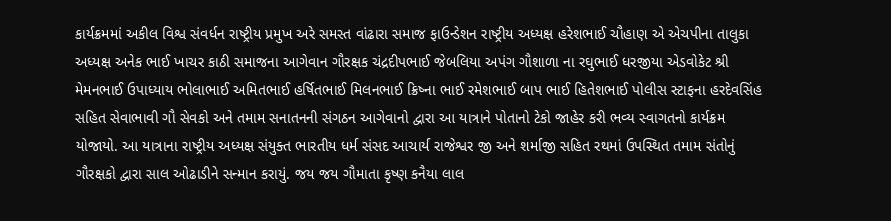કાર્યક્રમમાં અકીલ વિશ્વ સંવર્ધન રાષ્ટ્રીય પ્રમુખ અરે સમસ્ત વાંઢારા સમાજ ફાઉન્ડેશન રાષ્ટ્રીય અધ્યક્ષ હરેશભાઈ ચૌહાણ એ એચપીના તાલુકા અધ્યક્ષ અનેક ભાઈ ખાચર કાઠી સમાજના આગેવાન ગૌરક્ષક ચંદ્રદીપભાઈ જેબલિયા અપંગ ગૌશાળા ના રઘુભાઈ ધરજીયા એડવોકેટ શ્રી મેમનભાઈ ઉપાધ્યાય ભોલાભાઈ અમિતભાઈ હર્ષિતભાઈ મિલનભાઈ ક્રિષ્ના ભાઈ રમેશભાઈ બાપ ભાઈ હિતેશભાઈ પોલીસ સ્ટાફના હરદેવસિંહ સહિત સેવાભાવી ગૌ સેવકો અને તમામ સનાતનની સંગઠન આગેવાનો દ્વારા આ યાત્રાને પોતાનો ટેકો જાહેર કરી ભવ્ય સ્વાગતનો કાર્યક્રમ યોજાયો. આ યાત્રાના રાષ્ટ્રીય અધ્યક્ષ સંયુક્ત ભારતીય ધર્મ સંસદ આચાર્ય રાજેશ્વર જી અને શર્માજી સહિત રથમાં ઉપસ્થિત તમામ સંતોનું ગૌરક્ષકો દ્વારા સાલ ઓઢાડીને સન્માન કરાયું. જય જય ગૌમાતા કૃષ્ણ કનૈયા લાલ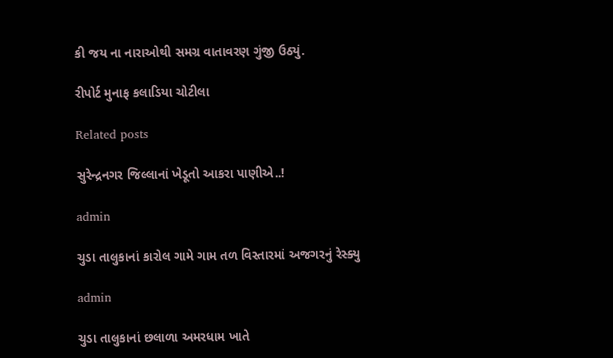કી જય ના નારાઓથી સમગ્ર વાતાવરણ ગુંજી ઉઠ્યું.

રીપોર્ટ મુનાફ કલાડિયા ચોટીલા

Related posts

સુરેન્દ્રનગર જિલ્લાનાં ખેડૂતો આકરા પાણીએ..!

admin

ચુડા તાલુકાનાં કારોલ ગામે ગામ તળ વિસ્તારમાં અજગરનું રેસ્ક્યુ

admin

ચુડા તાલુકાનાં છલાળા અમરધામ ખાતે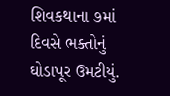શિવકથાના ૭માં દિવસે ભક્તોનું ઘોડાપૂર ઉમટીયું.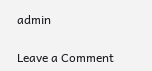admin

Leave a Comment